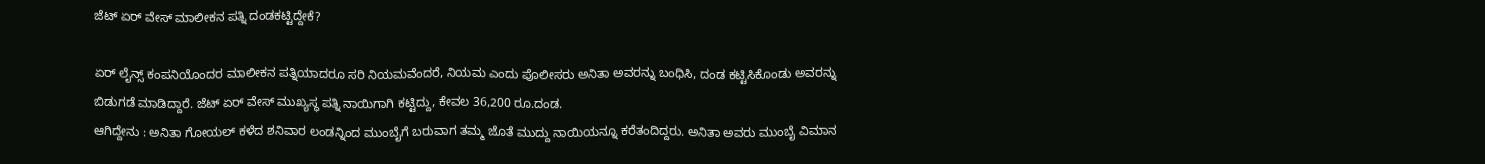ಜೆಟ್ ಏರ್ ವೇಸ್ ಮಾಲೀಕನ ಪತ್ನಿ ದಂಡಕಟ್ಟಿದ್ದೇಕೆ?

ಏರ್ ಲೈನ್ಸ್ ಕಂಪನಿಯೊಂದರ ಮಾಲೀಕನ ಪತ್ನಿಯಾದರೂ ಸರಿ ನಿಯಮವೆಂದರೆ, ನಿಯಮ ಎಂದು ಪೊಲೀಸರು ಅನಿತಾ ಅವರನ್ನು ಬಂಧಿಸಿ, ದಂಡ ಕಟ್ಟಿಸಿಕೊಂಡು ಅವರನ್ನು ಬಿಡುಗಡೆ ಮಾಡಿದ್ದಾರೆ. ಜೆಟ್ ಏರ್ ವೇಸ್ ಮುಖ್ಯಸ್ಥ ಪತ್ನಿ ನಾಯಿಗಾಗಿ ಕಟ್ಟಿದ್ದು, ಕೇವಲ 36,200 ರೂ.ದಂಡ.
ಆಗಿದ್ದೇನು : ಅನಿತಾ ಗೋಯಲ್ ಕಳೆದ ಶನಿವಾರ ಲಂಡನ್ನಿಂದ ಮುಂಬೈಗೆ ಬರುವಾಗ ತಮ್ಮ ಜೊತೆ ಮುದ್ದು ನಾಯಿಯನ್ನೂ ಕರೆತಂದಿದ್ದರು. ಅನಿತಾ ಅವರು ಮುಂಬೈ ವಿಮಾನ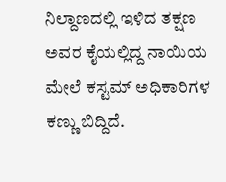ನಿಲ್ದಾಣದಲ್ಲಿ ಇಳಿದ ತಕ್ಷಣ ಅವರ ಕೈಯಲ್ಲಿದ್ದ ನಾಯಿಯ ಮೇಲೆ ಕಸ್ಟಮ್ ಅಧಿಕಾರಿಗಳ ಕಣ್ಣು ಬಿದ್ದಿದೆ.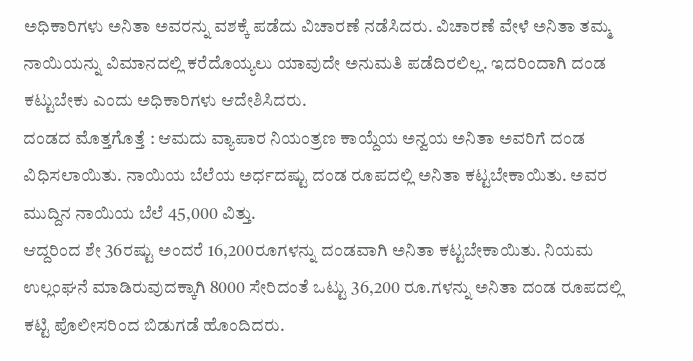ಅಧಿಕಾರಿಗಳು ಅನಿತಾ ಅವರನ್ನು ವಶಕ್ಕೆ ಪಡೆದು ವಿಚಾರಣೆ ನಡೆಸಿದರು. ವಿಚಾರಣೆ ವೇಳೆ ಅನಿತಾ ತಮ್ಮ ನಾಯಿಯನ್ನು ವಿಮಾನದಲ್ಲಿ ಕರೆದೊಯ್ಯಲು ಯಾವುದೇ ಅನುಮತಿ ಪಡೆದಿರಲಿಲ್ಲ. ಇದರಿಂದಾಗಿ ದಂಡ ಕಟ್ಟುಬೇಕು ಎಂದು ಅಧಿಕಾರಿಗಳು ಆದೇಶಿಸಿದರು.
ದಂಡದ ಮೊತ್ತಗೊತ್ತೆ : ಆಮದು ವ್ಯಾಪಾರ ನಿಯಂತ್ರಣ ಕಾಯ್ದೆಯ ಅನ್ವಯ ಅನಿತಾ ಅವರಿಗೆ ದಂಡ ವಿಧಿಸಲಾಯಿತು. ನಾಯಿಯ ಬೆಲೆಯ ಅರ್ಧದಷ್ಟು ದಂಡ ರೂಪದಲ್ಲಿ ಅನಿತಾ ಕಟ್ಟಬೇಕಾಯಿತು. ಅವರ ಮುದ್ದಿನ ನಾಯಿಯ ಬೆಲೆ 45,000 ವಿತ್ತು.
ಆದ್ದರಿಂದ ಶೇ 36ರಷ್ಟು ಅಂದರೆ 16,200ರೂಗಳನ್ನು ದಂಡವಾಗಿ ಅನಿತಾ ಕಟ್ಟಬೇಕಾಯಿತು. ನಿಯಮ ಉಲ್ಲಂಘನೆ ಮಾಡಿರುವುದಕ್ಕಾಗಿ 8000 ಸೇರಿದಂತೆ ಒಟ್ಟು 36,200 ರೂ.ಗಳನ್ನು ಅನಿತಾ ದಂಡ ರೂಪದಲ್ಲಿ ಕಟ್ಟಿ ಪೊಲೀಸರಿಂದ ಬಿಡುಗಡೆ ಹೊಂದಿದರು.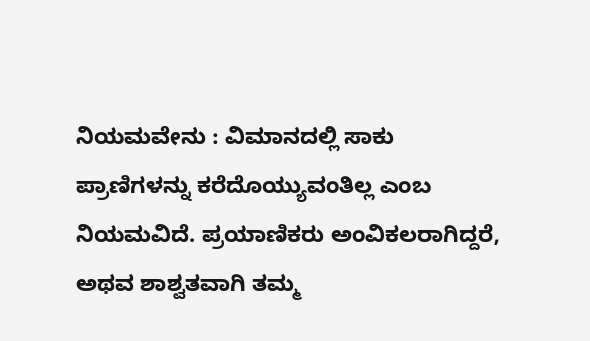ನಿಯಮವೇನು : ವಿಮಾನದಲ್ಲಿ ಸಾಕು ಪ್ರಾಣಿಗಳನ್ನು ಕರೆದೊಯ್ಯುವಂತಿಲ್ಲ ಎಂಬ ನಿಯಮವಿದೆ. ಪ್ರಯಾಣಿಕರು ಅಂವಿಕಲರಾಗಿದ್ದರೆ, ಅಥವ ಶಾಶ್ವತವಾಗಿ ತಮ್ಮ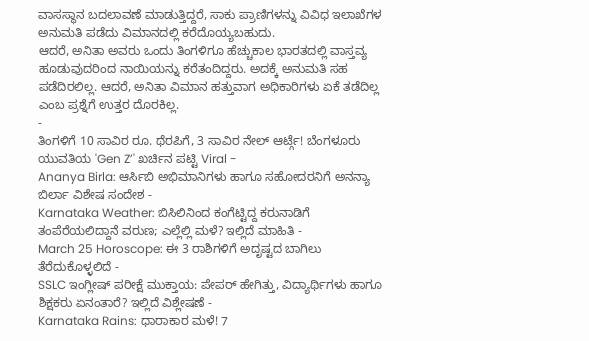ವಾಸಸ್ಥಾನ ಬದಲಾವಣೆ ಮಾಡುತ್ತಿದ್ದರೆ, ಸಾಕು ಪ್ರಾಣಿಗಳನ್ನು ವಿವಿಧ ಇಲಾಖೆಗಳ ಅನುಮತಿ ಪಡೆದು ವಿಮಾನದಲ್ಲಿ ಕರೆದೊಯ್ಯಬಹುದು.
ಆದರೆ, ಅನಿತಾ ಅವರು ಒಂದು ತಿಂಗಳಿಗೂ ಹೆಚ್ಚುಕಾಲ ಭಾರತದಲ್ಲಿ ವಾಸ್ತವ್ಯ ಹೂಡುವುದರಿಂದ ನಾಯಿಯನ್ನು ಕರೆತಂದಿದ್ದರು. ಅದಕ್ಕೆ ಅನುಮತಿ ಸಹ ಪಡೆದಿರಲಿಲ್ಲ. ಆದರೆ, ಅನಿತಾ ವಿಮಾನ ಹತ್ತುವಾಗ ಅಧಿಕಾರಿಗಳು ಏಕೆ ತಡೆದಿಲ್ಲ ಎಂಬ ಪ್ರಶ್ನೆಗೆ ಉತ್ತರ ದೊರಕಿಲ್ಲ.
-
ತಿಂಗಳಿಗೆ 10 ಸಾವಿರ ರೂ. ಥೆರಪಿಗೆ, 3 ಸಾವಿರ ನೇಲ್ ಆರ್ಟ್ಗೆ! ಬೆಂಗಳೂರು ಯುವತಿಯ 'Gen Z’' ಖರ್ಚಿನ ಪಟ್ಟಿ Viral -
Ananya Birla: ಆರ್ಸಿಬಿ ಅಭಿಮಾನಿಗಳು ಹಾಗೂ ಸಹೋದರನಿಗೆ ಅನನ್ಯಾ ಬಿರ್ಲಾ ವಿಶೇಷ ಸಂದೇಶ -
Karnataka Weather: ಬಿಸಿಲಿನಿಂದ ಕಂಗೆಟ್ಟಿದ್ದ ಕರುನಾಡಿಗೆ ತಂಪೆರೆಯಲಿದ್ದಾನೆ ವರುಣ; ಎಲ್ಲೆಲ್ಲಿ ಮಳೆ? ಇಲ್ಲಿದೆ ಮಾಹಿತಿ -
March 25 Horoscope: ಈ 3 ರಾಶಿಗಳಿಗೆ ಅದೃಷ್ಟದ ಬಾಗಿಲು ತೆರೆದುಕೊಳ್ಳಲಿದೆ -
SSLC ಇಂಗ್ಲೀಷ್ ಪರೀಕ್ಷೆ ಮುಕ್ತಾಯ: ಪೇಪರ್ ಹೇಗಿತ್ತು, ವಿದ್ಯಾರ್ಥಿಗಳು ಹಾಗೂ ಶಿಕ್ಷಕರು ಏನಂತಾರೆ? ಇಲ್ಲಿದೆ ವಿಶ್ಲೇಷಣೆ -
Karnataka Rains: ಧಾರಾಕಾರ ಮಳೆ! 7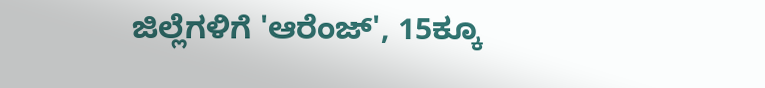ಜಿಲ್ಲೆಗಳಿಗೆ 'ಆರೆಂಜ್', 15ಕ್ಕೂ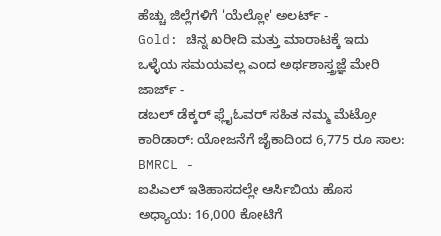ಹೆಚ್ಚು ಜಿಲ್ಲೆಗಳಿಗೆ 'ಯೆಲ್ಲೋ' ಅಲರ್ಟ್ -
Gold: ಚಿನ್ನ ಖರೀದಿ ಮತ್ತು ಮಾರಾಟಕ್ಕೆ ಇದು ಒಳ್ಳೆಯ ಸಮಯವಲ್ಲ ಎಂದ ಅರ್ಥಶಾಸ್ತ್ರಜ್ಞೆ ಮೇರಿ ಜಾರ್ಜ್ -
ಡಬಲ್ ಡೆಕ್ಕರ್ ಫ್ಲೈಓವರ್ ಸಹಿತ ನಮ್ಮ ಮೆಟ್ರೋ ಕಾರಿಡಾರ್: ಯೋಜನೆಗೆ ಜೈಕಾದಿಂದ 6,775 ರೂ ಸಾಲ: BMRCL -
ಐಪಿಎಲ್ ಇತಿಹಾಸದಲ್ಲೇ ಆರ್ಸಿಬಿಯ ಹೊಸ ಅಧ್ಯಾಯ: 16,000 ಕೋಟಿಗೆ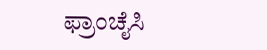ಫ್ರಾಂಚೈಸಿ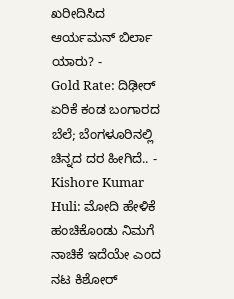ಖರೀದಿಸಿದ ಆರ್ಯಮನ್ ಬಿರ್ಲಾ ಯಾರು? -
Gold Rate: ದಿಢೀರ್ ಏರಿಕೆ ಕಂಡ ಬಂಗಾರದ ಬೆಲೆ; ಬೆಂಗಳೂರಿನಲ್ಲಿ ಚಿನ್ನದ ದರ ಹೀಗಿದೆ.. -
Kishore Kumar Huli: ಮೋದಿ ಹೇಳಿಕೆ ಹಂಚಿಕೊಂಡು ನಿಮಗೆ ನಾಚಿಕೆ ಇದೆಯೇ ಎಂದ ನಟ ಕಿಶೋರ್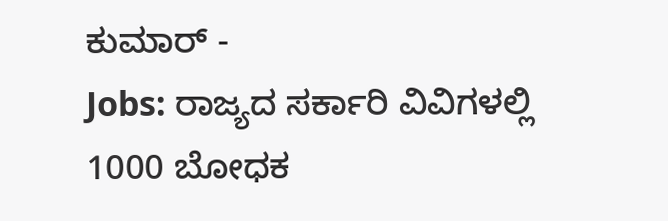ಕುಮಾರ್ -
Jobs: ರಾಜ್ಯದ ಸರ್ಕಾರಿ ವಿವಿಗಳಲ್ಲಿ 1000 ಬೋಧಕ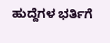ಹುದ್ದೆಗಳ ಭರ್ತಿಗೆ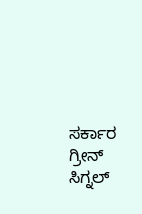ಸರ್ಕಾರ ಗ್ರೀನ್ ಸಿಗ್ನಲ್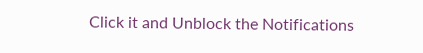Click it and Unblock the Notifications